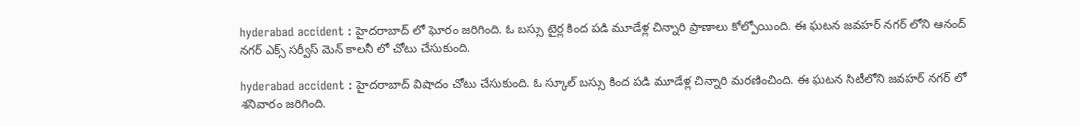hyderabad accident : హైదరాబాద్ లో ఘోరం జరిగింది. ఓ బస్సు టైర్ల కింద పడి మూడేళ్ల చిన్నారి ప్రాణాలు కోల్పోయింది. ఈ ఘటన జవహర్ నగర్ లోని ఆనంద్ నగర్ ఎక్స్ సర్వీస్ మెన్ కాలనీ లో చోటు చేసుకుంది.

hyderabad accident : హైదరాబాద్ విషాదం చోటు చేసుకుంది. ఓ స్కూల్ బస్సు కింద పడి మూడేళ్ల చిన్నారి మరణించింది. ఈ ఘటన సిటీలోని జవహర్ నగర్ లో శనివారం జరిగింది.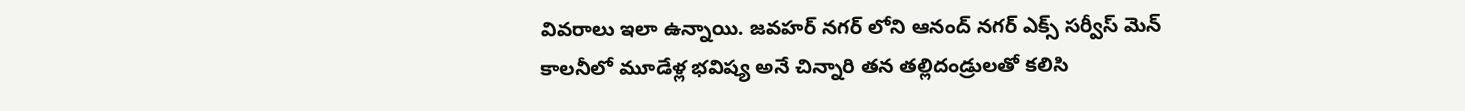వివరాలు ఇలా ఉన్నాయి. జవహర్ నగర్ లోని ఆనంద్ నగర్ ఎక్స్ సర్వీస్ మెన్ కాలనీలో మూడేళ్ల భవిష్య అనే చిన్నారి తన తల్లిదండ్రులతో కలిసి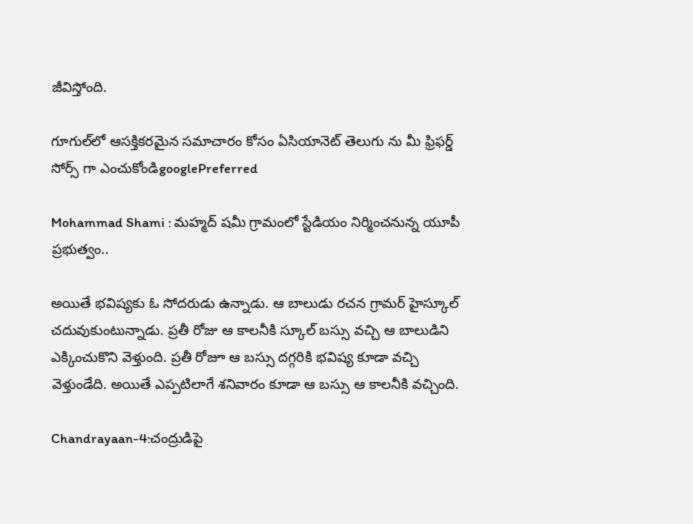జీవిస్తోంది.

గూగుల్‌లో ఆసక్తికరమైన సమాచారం కోసం ఏసియానెట్ తెలుగు ను మీ ఫ్రిఫర్డ్ సోర్స్ గా ఎంచుకోండిgooglePreferred

Mohammad Shami : మహ్మద్ షమీ గ్రామంలో స్టేడియం నిర్మించనున్న యూపీ ప్రభుత్వం..

అయితే భవిష్యకు ఓ సోదరుడు ఉన్నాడు. ఆ బాలుడు రచన గ్రామర్ హైస్కూల్ చదువుకుంటున్నాడు. ప్రతీ రోజు ఆ కాలనీకి స్కూల్ బస్సు వచ్చి ఆ బాలుడిని ఎక్కించుకొని వెళ్తుంది. ప్రతీ రోజూ ఆ బస్సు దగ్గరికి భవిష్య కూడా వచ్చి వెళ్తుండేది. అయితే ఎప్పటిలాగే శనివారం కూడా ఆ బస్సు ఆ కాలనీకి వచ్చింది.

Chandrayaan-4:చంద్రుడిపై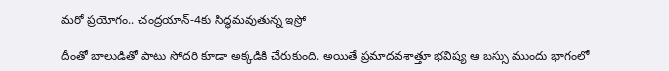మరో ప్రయోగం.. చంద్రయాన్-4కు సిద్ధమవుతున్న ఇస్రో

దీంతో బాలుడితో పాటు సోదరి కూడా అక్కడికి చేరుకుంది. అయితే ప్రమాదవశాత్తూ భవిష్య ఆ బస్సు ముందు భాగంలో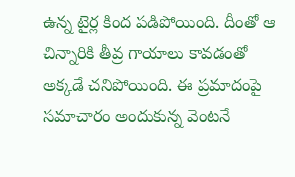ఉన్న టైర్ల కింద పడిపోయింది. దీంతో ఆ చిన్నారికి తీవ్ర గాయాలు కావడంతో అక్కడే చనిపోయింది. ఈ ప్రమాదంపై సమాచారం అందుకున్న వెంటనే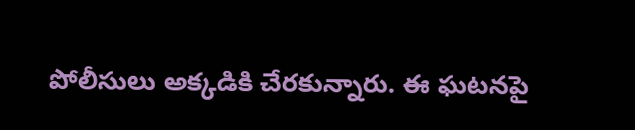పోలీసులు అక్కడికి చేరకున్నారు. ఈ ఘటనపై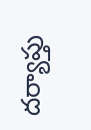దర్యాప్తు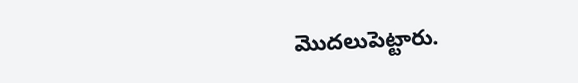మొదలుపెట్టారు.